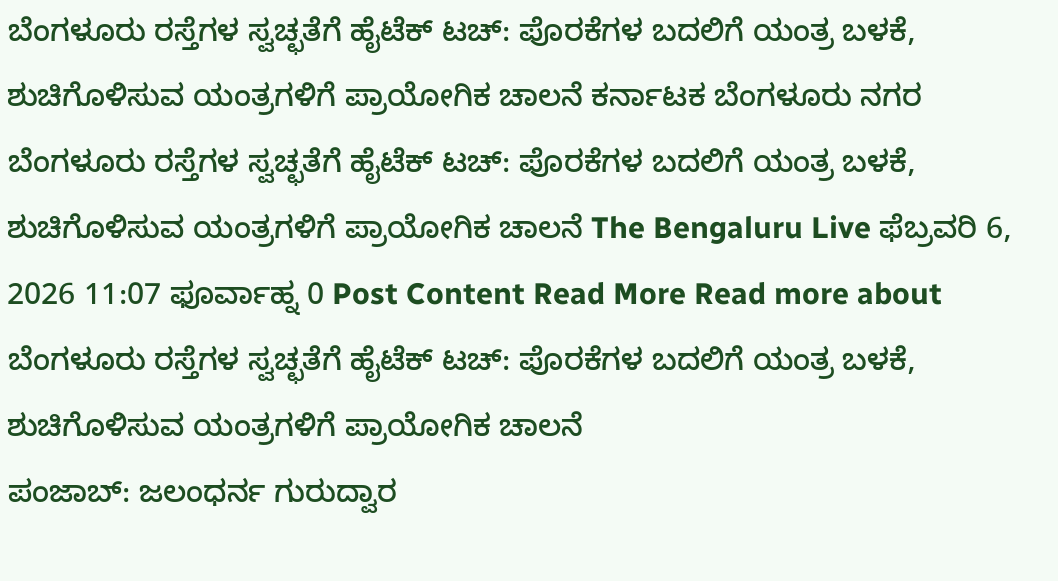ಬೆಂಗಳೂರು ರಸ್ತೆಗಳ ಸ್ವಚ್ಛತೆಗೆ ಹೈಟೆಕ್ ಟಚ್: ಪೊರಕೆಗಳ ಬದಲಿಗೆ ಯಂತ್ರ ಬಳಕೆ, ಶುಚಿಗೊಳಿಸುವ ಯಂತ್ರಗಳಿಗೆ ಪ್ರಾಯೋಗಿಕ ಚಾಲನೆ ಕರ್ನಾಟಕ ಬೆಂಗಳೂರು ನಗರ ಬೆಂಗಳೂರು ರಸ್ತೆಗಳ ಸ್ವಚ್ಛತೆಗೆ ಹೈಟೆಕ್ ಟಚ್: ಪೊರಕೆಗಳ ಬದಲಿಗೆ ಯಂತ್ರ ಬಳಕೆ, ಶುಚಿಗೊಳಿಸುವ ಯಂತ್ರಗಳಿಗೆ ಪ್ರಾಯೋಗಿಕ ಚಾಲನೆ The Bengaluru Live ಫೆಬ್ರವರಿ 6, 2026 11:07 ಫೂರ್ವಾಹ್ನ 0 Post Content Read More Read more about ಬೆಂಗಳೂರು ರಸ್ತೆಗಳ ಸ್ವಚ್ಛತೆಗೆ ಹೈಟೆಕ್ ಟಚ್: ಪೊರಕೆಗಳ ಬದಲಿಗೆ ಯಂತ್ರ ಬಳಕೆ, ಶುಚಿಗೊಳಿಸುವ ಯಂತ್ರಗಳಿಗೆ ಪ್ರಾಯೋಗಿಕ ಚಾಲನೆ
ಪಂಜಾಬ್: ಜಲಂಧರ್ನ ಗುರುದ್ವಾರ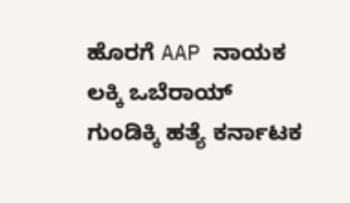ಹೊರಗೆ AAP ನಾಯಕ ಲಕ್ಕಿ ಒಬೆರಾಯ್ ಗುಂಡಿಕ್ಕಿ ಹತ್ಯೆ ಕರ್ನಾಟಕ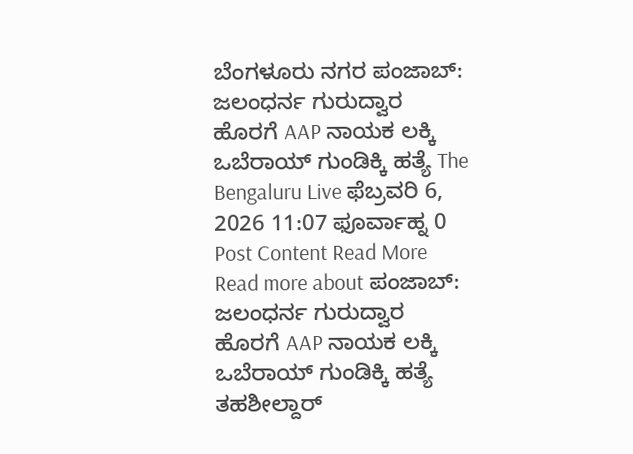ಬೆಂಗಳೂರು ನಗರ ಪಂಜಾಬ್: ಜಲಂಧರ್ನ ಗುರುದ್ವಾರ ಹೊರಗೆ AAP ನಾಯಕ ಲಕ್ಕಿ ಒಬೆರಾಯ್ ಗುಂಡಿಕ್ಕಿ ಹತ್ಯೆ The Bengaluru Live ಫೆಬ್ರವರಿ 6, 2026 11:07 ಫೂರ್ವಾಹ್ನ 0 Post Content Read More Read more about ಪಂಜಾಬ್: ಜಲಂಧರ್ನ ಗುರುದ್ವಾರ ಹೊರಗೆ AAP ನಾಯಕ ಲಕ್ಕಿ ಒಬೆರಾಯ್ ಗುಂಡಿಕ್ಕಿ ಹತ್ಯೆ
ತಹಶೀಲ್ದಾರ್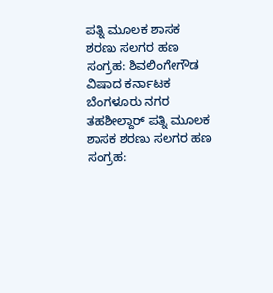ಪತ್ನಿ ಮೂಲಕ ಶಾಸಕ ಶರಣು ಸಲಗರ ಹಣ ಸಂಗ್ರಹ: ಶಿವಲಿಂಗೇಗೌಡ ವಿಷಾದ ಕರ್ನಾಟಕ ಬೆಂಗಳೂರು ನಗರ ತಹಶೀಲ್ದಾರ್ ಪತ್ನಿ ಮೂಲಕ ಶಾಸಕ ಶರಣು ಸಲಗರ ಹಣ ಸಂಗ್ರಹ: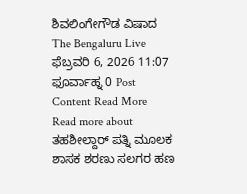ಶಿವಲಿಂಗೇಗೌಡ ವಿಷಾದ The Bengaluru Live ಫೆಬ್ರವರಿ 6, 2026 11:07 ಫೂರ್ವಾಹ್ನ 0 Post Content Read More Read more about ತಹಶೀಲ್ದಾರ್ ಪತ್ನಿ ಮೂಲಕ ಶಾಸಕ ಶರಣು ಸಲಗರ ಹಣ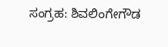ಸಂಗ್ರಹ: ಶಿವಲಿಂಗೇಗೌಡ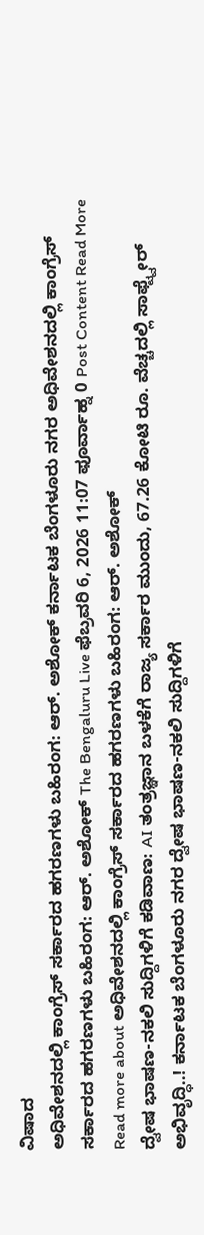ವಿಷಾದ
ಅಧಿವೇಶನದಲ್ಲಿ ಕಾಂಗ್ರೆಸ್ ಸರ್ಕಾರದ ಹಗರಣಗಳು ಬಹಿರಂಗ: ಆರ್. ಅಶೋಕ್ ಕರ್ನಾಟಕ ಬೆಂಗಳೂರು ನಗರ ಅಧಿವೇಶನದಲ್ಲಿ ಕಾಂಗ್ರೆಸ್ ಸರ್ಕಾರದ ಹಗರಣಗಳು ಬಹಿರಂಗ: ಆರ್. ಅಶೋಕ್ The Bengaluru Live ಫೆಬ್ರವರಿ 6, 2026 11:07 ಫೂರ್ವಾಹ್ನ 0 Post Content Read More Read more about ಅಧಿವೇಶನದಲ್ಲಿ ಕಾಂಗ್ರೆಸ್ ಸರ್ಕಾರದ ಹಗರಣಗಳು ಬಹಿರಂಗ: ಆರ್. ಅಶೋಕ್
ದ್ವೇಷ ಭಾಷಣ-ನಕಲಿ ಸುದ್ದಿಗಳಿಗೆ ಕಡಿವಾಣ: AI ತಂತ್ರಜ್ಞಾನ ಬಳಕೆಗೆ ರಾಜ್ಯ ಸರ್ಕಾರ ಮುಂದು, 67.26 ಕೋಟಿ ರೂ. ವೆಚ್ಚದಲ್ಲಿ ಸಾಫ್ಟ್ವೇರ್ ಅಭಿವೃದ್ಧಿ..! ಕರ್ನಾಟಕ ಬೆಂಗಳೂರು ನಗರ ದ್ವೇಷ ಭಾಷಣ-ನಕಲಿ ಸುದ್ದಿಗಳಿಗೆ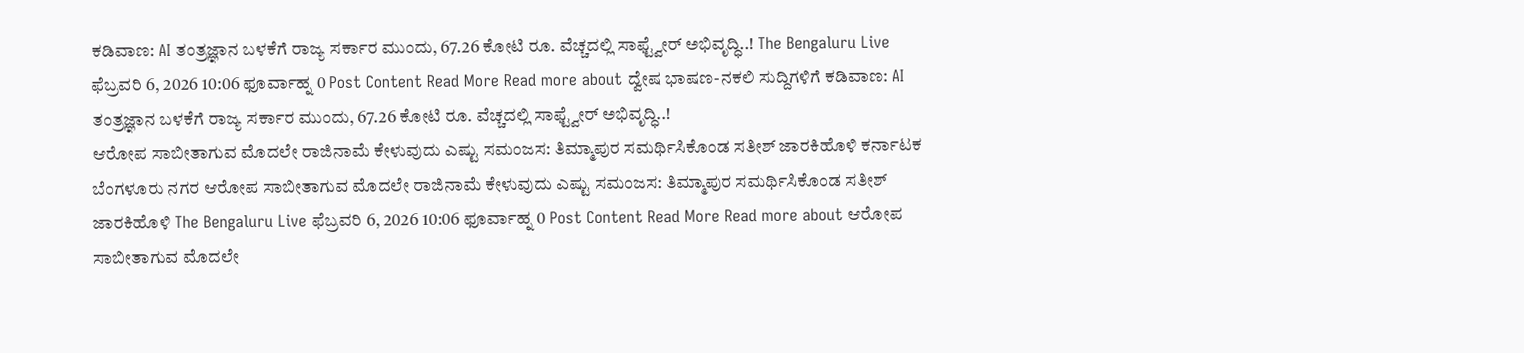ಕಡಿವಾಣ: AI ತಂತ್ರಜ್ಞಾನ ಬಳಕೆಗೆ ರಾಜ್ಯ ಸರ್ಕಾರ ಮುಂದು, 67.26 ಕೋಟಿ ರೂ. ವೆಚ್ಚದಲ್ಲಿ ಸಾಫ್ಟ್ವೇರ್ ಅಭಿವೃದ್ಧಿ..! The Bengaluru Live ಫೆಬ್ರವರಿ 6, 2026 10:06 ಫೂರ್ವಾಹ್ನ 0 Post Content Read More Read more about ದ್ವೇಷ ಭಾಷಣ-ನಕಲಿ ಸುದ್ದಿಗಳಿಗೆ ಕಡಿವಾಣ: AI ತಂತ್ರಜ್ಞಾನ ಬಳಕೆಗೆ ರಾಜ್ಯ ಸರ್ಕಾರ ಮುಂದು, 67.26 ಕೋಟಿ ರೂ. ವೆಚ್ಚದಲ್ಲಿ ಸಾಫ್ಟ್ವೇರ್ ಅಭಿವೃದ್ಧಿ..!
ಆರೋಪ ಸಾಬೀತಾಗುವ ಮೊದಲೇ ರಾಜಿನಾಮೆ ಕೇಳುವುದು ಎಷ್ಟು ಸಮಂಜಸ: ತಿಮ್ಮಾಪುರ ಸಮರ್ಥಿಸಿಕೊಂಡ ಸತೀಶ್ ಜಾರಕಿಹೊಳಿ ಕರ್ನಾಟಕ ಬೆಂಗಳೂರು ನಗರ ಆರೋಪ ಸಾಬೀತಾಗುವ ಮೊದಲೇ ರಾಜಿನಾಮೆ ಕೇಳುವುದು ಎಷ್ಟು ಸಮಂಜಸ: ತಿಮ್ಮಾಪುರ ಸಮರ್ಥಿಸಿಕೊಂಡ ಸತೀಶ್ ಜಾರಕಿಹೊಳಿ The Bengaluru Live ಫೆಬ್ರವರಿ 6, 2026 10:06 ಫೂರ್ವಾಹ್ನ 0 Post Content Read More Read more about ಆರೋಪ ಸಾಬೀತಾಗುವ ಮೊದಲೇ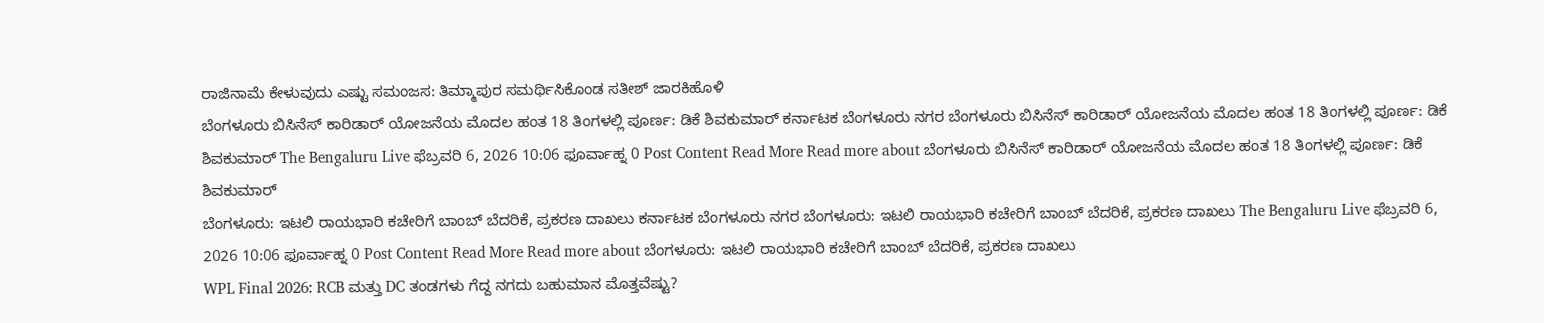ರಾಜಿನಾಮೆ ಕೇಳುವುದು ಎಷ್ಟು ಸಮಂಜಸ: ತಿಮ್ಮಾಪುರ ಸಮರ್ಥಿಸಿಕೊಂಡ ಸತೀಶ್ ಜಾರಕಿಹೊಳಿ
ಬೆಂಗಳೂರು ಬಿಸಿನೆಸ್ ಕಾರಿಡಾರ್ ಯೋಜನೆಯ ಮೊದಲ ಹಂತ 18 ತಿಂಗಳಲ್ಲಿ ಪೂರ್ಣ: ಡಿಕೆ ಶಿವಕುಮಾರ್ ಕರ್ನಾಟಕ ಬೆಂಗಳೂರು ನಗರ ಬೆಂಗಳೂರು ಬಿಸಿನೆಸ್ ಕಾರಿಡಾರ್ ಯೋಜನೆಯ ಮೊದಲ ಹಂತ 18 ತಿಂಗಳಲ್ಲಿ ಪೂರ್ಣ: ಡಿಕೆ ಶಿವಕುಮಾರ್ The Bengaluru Live ಫೆಬ್ರವರಿ 6, 2026 10:06 ಫೂರ್ವಾಹ್ನ 0 Post Content Read More Read more about ಬೆಂಗಳೂರು ಬಿಸಿನೆಸ್ ಕಾರಿಡಾರ್ ಯೋಜನೆಯ ಮೊದಲ ಹಂತ 18 ತಿಂಗಳಲ್ಲಿ ಪೂರ್ಣ: ಡಿಕೆ ಶಿವಕುಮಾರ್
ಬೆಂಗಳೂರು: ಇಟಲಿ ರಾಯಭಾರಿ ಕಚೇರಿಗೆ ಬಾಂಬ್ ಬೆದರಿಕೆ, ಪ್ರಕರಣ ದಾಖಲು ಕರ್ನಾಟಕ ಬೆಂಗಳೂರು ನಗರ ಬೆಂಗಳೂರು: ಇಟಲಿ ರಾಯಭಾರಿ ಕಚೇರಿಗೆ ಬಾಂಬ್ ಬೆದರಿಕೆ, ಪ್ರಕರಣ ದಾಖಲು The Bengaluru Live ಫೆಬ್ರವರಿ 6, 2026 10:06 ಫೂರ್ವಾಹ್ನ 0 Post Content Read More Read more about ಬೆಂಗಳೂರು: ಇಟಲಿ ರಾಯಭಾರಿ ಕಚೇರಿಗೆ ಬಾಂಬ್ ಬೆದರಿಕೆ, ಪ್ರಕರಣ ದಾಖಲು
WPL Final 2026: RCB ಮತ್ತು DC ತಂಡಗಳು ಗೆದ್ದ ನಗದು ಬಹುಮಾನ ಮೊತ್ತವೆಷ್ಟು?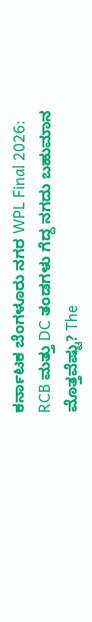ಕರ್ನಾಟಕ ಬೆಂಗಳೂರು ನಗರ WPL Final 2026: RCB ಮತ್ತು DC ತಂಡಗಳು ಗೆದ್ದ ನಗದು ಬಹುಮಾನ ಮೊತ್ತವೆಷ್ಟು? The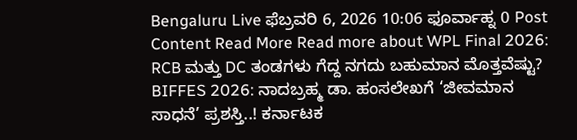Bengaluru Live ಫೆಬ್ರವರಿ 6, 2026 10:06 ಫೂರ್ವಾಹ್ನ 0 Post Content Read More Read more about WPL Final 2026: RCB ಮತ್ತು DC ತಂಡಗಳು ಗೆದ್ದ ನಗದು ಬಹುಮಾನ ಮೊತ್ತವೆಷ್ಟು?
BIFFES 2026: ನಾದಬ್ರಹ್ಮ ಡಾ. ಹಂಸಲೇಖಗೆ ‘ಜೀವಮಾನ ಸಾಧನೆ’ ಪ್ರಶಸ್ತಿ..! ಕರ್ನಾಟಕ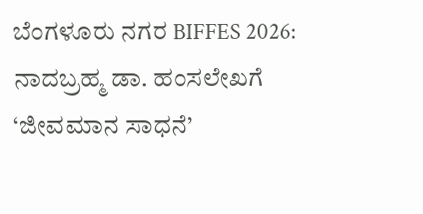ಬೆಂಗಳೂರು ನಗರ BIFFES 2026: ನಾದಬ್ರಹ್ಮ ಡಾ. ಹಂಸಲೇಖಗೆ ‘ಜೀವಮಾನ ಸಾಧನೆ’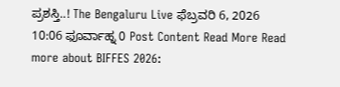ಪ್ರಶಸ್ತಿ..! The Bengaluru Live ಫೆಬ್ರವರಿ 6, 2026 10:06 ಫೂರ್ವಾಹ್ನ 0 Post Content Read More Read more about BIFFES 2026: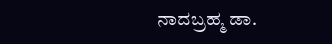ನಾದಬ್ರಹ್ಮ ಡಾ.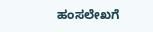ಹಂಸಲೇಖಗೆ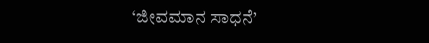‘ಜೀವಮಾನ ಸಾಧನೆ’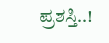ಪ್ರಶಸ್ತಿ..!